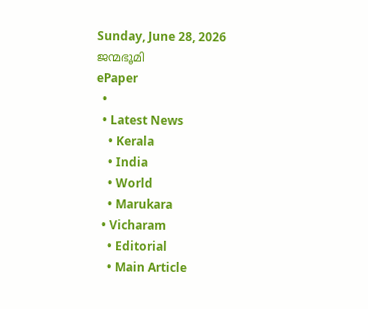Sunday, June 28, 2026
ജന്മഭൂമി
ePaper
  •
  • Latest News
    • Kerala
    • India
    • World
    • Marukara
  • Vicharam
    • Editorial
    • Main Article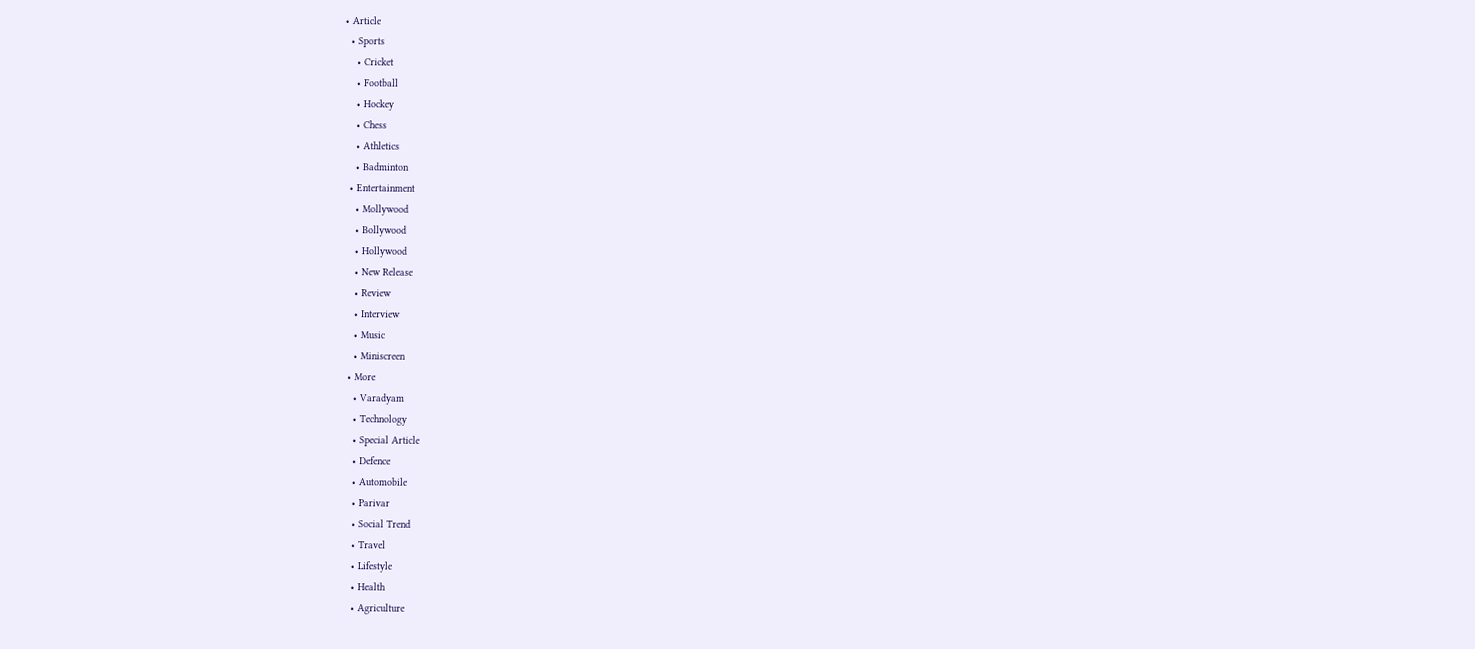• Article
  • Sports
    • Cricket
    • Football
    • Hockey
    • Chess
    • Athletics
    • Badminton
  • Entertainment
    • Mollywood
    • Bollywood
    • Hollywood
    • New Release
    • Review
    • Interview
    • Music
    • Miniscreen
  • More
    • Varadyam
    • Technology
    • Special Article
    • Defence
    • Automobile
    • Parivar
    • Social Trend
    • Travel
    • Lifestyle
    • Health
    • Agriculture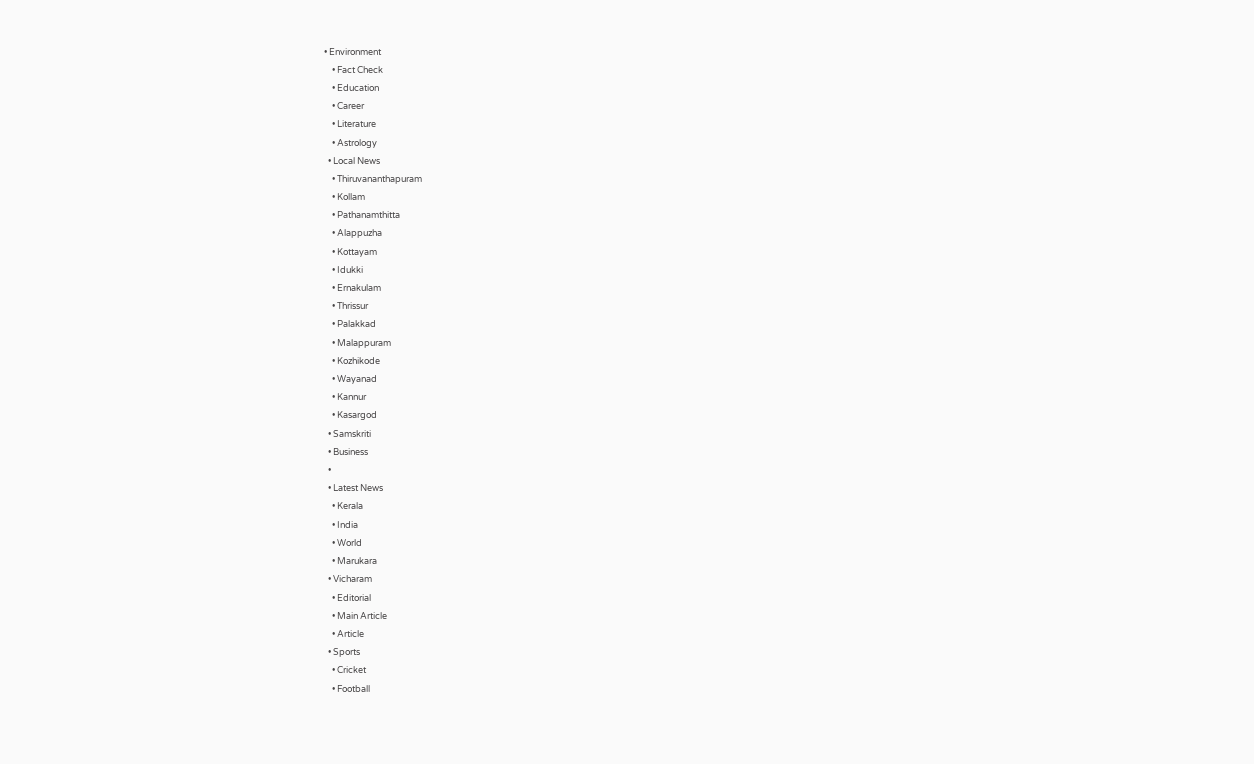• Environment
    • Fact Check
    • Education
    • Career
    • Literature
    • Astrology
  • Local News
    • Thiruvananthapuram
    • Kollam
    • Pathanamthitta
    • Alappuzha
    • Kottayam
    • Idukki
    • Ernakulam
    • Thrissur
    • Palakkad
    • Malappuram
    • Kozhikode
    • Wayanad
    • Kannur
    • Kasargod
  • Samskriti
  • Business
  •
  • Latest News
    • Kerala
    • India
    • World
    • Marukara
  • Vicharam
    • Editorial
    • Main Article
    • Article
  • Sports
    • Cricket
    • Football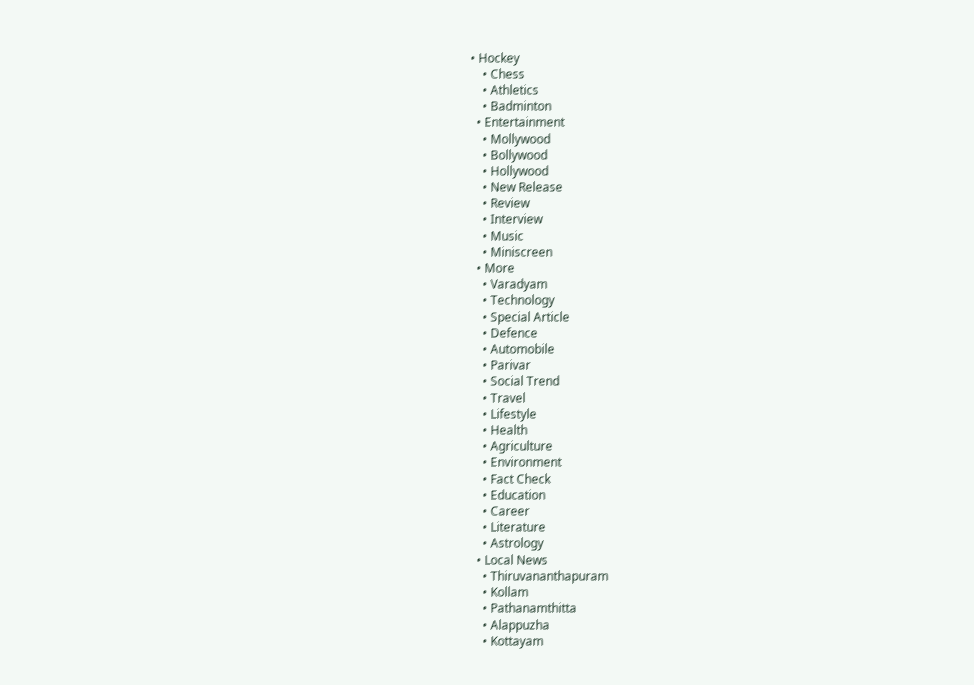• Hockey
    • Chess
    • Athletics
    • Badminton
  • Entertainment
    • Mollywood
    • Bollywood
    • Hollywood
    • New Release
    • Review
    • Interview
    • Music
    • Miniscreen
  • More
    • Varadyam
    • Technology
    • Special Article
    • Defence
    • Automobile
    • Parivar
    • Social Trend
    • Travel
    • Lifestyle
    • Health
    • Agriculture
    • Environment
    • Fact Check
    • Education
    • Career
    • Literature
    • Astrology
  • Local News
    • Thiruvananthapuram
    • Kollam
    • Pathanamthitta
    • Alappuzha
    • Kottayam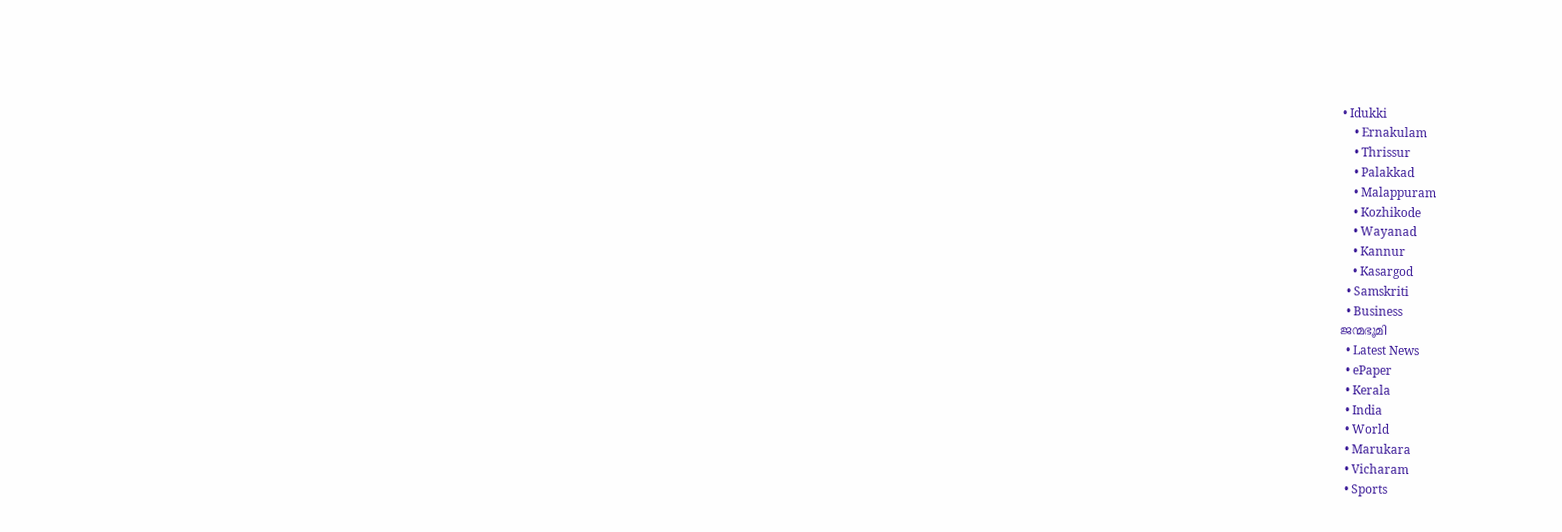• Idukki
    • Ernakulam
    • Thrissur
    • Palakkad
    • Malappuram
    • Kozhikode
    • Wayanad
    • Kannur
    • Kasargod
  • Samskriti
  • Business
ജന്മഭൂമി
  • Latest News
  • ePaper
  • Kerala
  • India
  • World
  • Marukara
  • Vicharam
  • Sports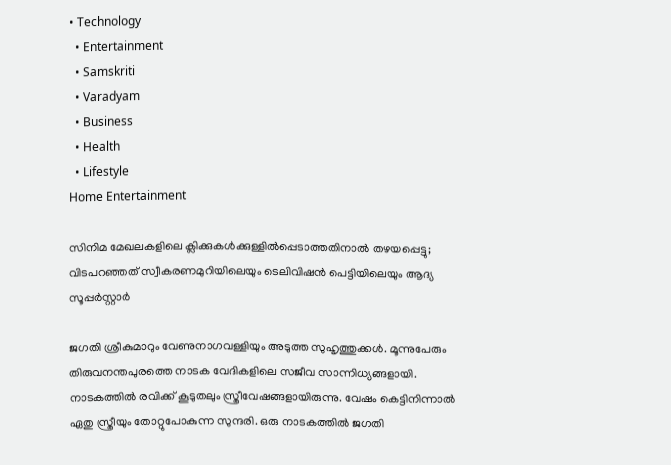• Technology
  • Entertainment
  • Samskriti
  • Varadyam
  • Business
  • Health
  • Lifestyle
Home Entertainment

സിനിമ മേഖലകളിലെ ക്ലിക്കുകള്‍ക്കുള്ളില്‍പ്പെടാത്തതിനാല്‍ തഴയപ്പെട്ടു; വിടപറഞ്ഞത് സ്വീകരണമുറിയിലെയും ടെലിവിഷന്‍ പെട്ടിയിലെയും ആദ്യ സൂപ്പര്‍സ്റ്റാര്‍

ജഗതി ശ്രീകുമാറും വേണുനാഗവള്ളിയും അടുത്ത സുഹൃത്തുക്കള്‍. മൂന്നുപേരും തിരുവനന്തപുരത്തെ നാടക വേദികളിലെ സജീവ സാന്നിധ്യങ്ങളായി. നാടകത്തില്‍ രവിക്ക് കൂടുതലും സ്ത്രീവേഷങ്ങളായിരുന്നു. വേഷം കെട്ടിനിന്നാല്‍ ഏതു സ്ത്രീയും തോറ്റുപോകുന്ന സുന്ദരി. ഒരു നാടകത്തില്‍ ജഗതി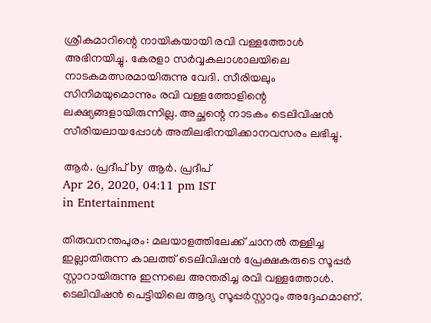ശ്രീകുമാറിന്റെ നായികയായി രവി വള്ളത്തോള്‍ അഭിനയിച്ചു. കേരളാ സര്‍വ്വകലാശാലയിലെ നാടകമത്സരമായിരുന്നു വേദി. സീരിയലും സിനിമയുമൊന്നും രവി വള്ളത്തോളിന്റെ ലക്ഷ്യങ്ങളായിരുന്നില്ല. അച്ഛന്റെ നാടകം ടെലിവിഷന്‍ സീരിയലായപ്പോള്‍ അതിലഭിനയിക്കാനവസരം ലഭിച്ചു.

ആര്‍. പ്രദീപ് by ആര്‍. പ്രദീപ്
Apr 26, 2020, 04:11 pm IST
in Entertainment

തിരുവനന്തപുരം: മലയാളത്തിലേക്ക് ചാനല്‍ തള്ളിച്ച ഇല്ലാതിരുന്ന കാലത്ത് ടെലിവിഷന്‍ പ്രേക്ഷകരുടെ സൂപ്പര്‍ സ്റ്റാറായിരുന്നു ഇന്നലെ അന്തരിച്ച രവി വള്ളത്തോള്‍. ടെലിവിഷന്‍ പെട്ടിയിലെ ആദ്യ സൂപ്പര്‍സ്റ്റാറും അദ്ദേഹമാണ്.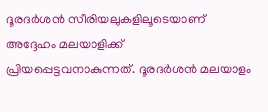ദൂരദര്‍ശന്‍ സീരിയലുകളിലൂടെയാണ് അദ്ദേഹം മലയാളിക്ക് പ്രിയപ്പെട്ടവനാകുന്നത്. ദൂരദര്‍ശന്‍ മലയാളം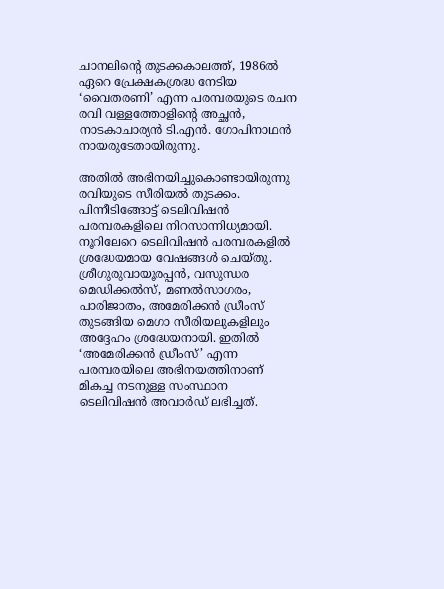ചാനലിന്റെ തുടക്കകാലത്ത്, 1986ല്‍ ഏറെ പ്രേക്ഷകശ്രദ്ധ നേടിയ ‘വൈതരണി’ എന്ന പരമ്പരയുടെ രചന രവി വള്ളത്തോളിന്റെ അച്ഛന്‍, നാടകാചാര്യന്‍ ടി.എന്‍. ഗോപിനാഥന്‍ നായരുടേതായിരുന്നു.

അതില്‍ അഭിനയിച്ചുകൊണ്ടായിരുന്നു രവിയുടെ സീരിയല്‍ തുടക്കം. പിന്നീടിങ്ങോട്ട് ടെലിവിഷന്‍ പരമ്പരകളിലെ നിറസാന്നിധ്യമായി. നൂറിലേറെ ടെലിവിഷന്‍ പരമ്പരകളില്‍ ശ്രദ്ധേയമായ വേഷങ്ങള്‍ ചെയ്തു. ശ്രീഗുരുവായൂരപ്പന്‍, വസുന്ധര മെഡിക്കല്‍സ്, മണല്‍സാഗരം, പാരിജാതം, അമേരിക്കന്‍ ഡ്രീംസ് തുടങ്ങിയ മെഗാ സീരിയലുകളിലും അദ്ദേഹം ശ്രദ്ധേയനായി. ഇതില്‍ ‘അമേരിക്കന്‍ ഡ്രീംസ്’ എന്ന പരമ്പരയിലെ അഭിനയത്തിനാണ് മികച്ച നടനുള്ള സംസ്ഥാന ടെലിവിഷന്‍ അവാര്‍ഡ് ലഭിച്ചത്.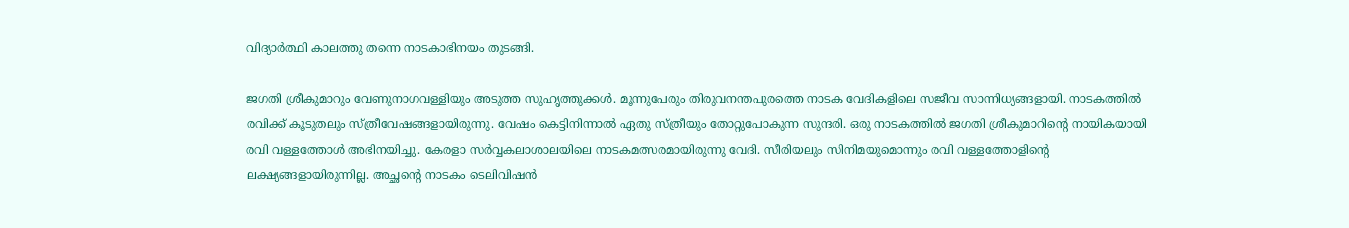വിദ്യാര്‍ത്ഥി കാലത്തു തന്നെ നാടകാഭിനയം തുടങ്ങി.

ജഗതി ശ്രീകുമാറും വേണുനാഗവള്ളിയും അടുത്ത സുഹൃത്തുക്കള്‍. മൂന്നുപേരും തിരുവനന്തപുരത്തെ നാടക വേദികളിലെ സജീവ സാന്നിധ്യങ്ങളായി. നാടകത്തില്‍ രവിക്ക് കൂടുതലും സ്ത്രീവേഷങ്ങളായിരുന്നു. വേഷം കെട്ടിനിന്നാല്‍ ഏതു സ്ത്രീയും തോറ്റുപോകുന്ന സുന്ദരി. ഒരു നാടകത്തില്‍ ജഗതി ശ്രീകുമാറിന്റെ നായികയായി രവി വള്ളത്തോള്‍ അഭിനയിച്ചു. കേരളാ സര്‍വ്വകലാശാലയിലെ നാടകമത്സരമായിരുന്നു വേദി. സീരിയലും സിനിമയുമൊന്നും രവി വള്ളത്തോളിന്റെ ലക്ഷ്യങ്ങളായിരുന്നില്ല. അച്ഛന്റെ നാടകം ടെലിവിഷന്‍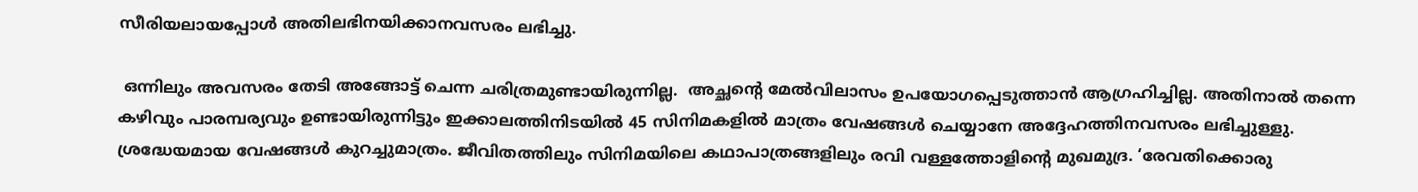സീരിയലായപ്പോള്‍ അതിലഭിനയിക്കാനവസരം ലഭിച്ചു.

 ഒന്നിലും അവസരം തേടി അങ്ങോട്ട് ചെന്ന ചരിത്രമുണ്ടായിരുന്നില്ല.  അച്ഛന്റെ മേല്‍വിലാസം ഉപയോഗപ്പെടുത്താന്‍ ആഗ്രഹിച്ചില്ല. അതിനാല്‍ തന്നെ കഴിവും പാരമ്പര്യവും ഉണ്ടായിരുന്നിട്ടും ഇക്കാലത്തിനിടയില്‍ 45 സിനിമകളില്‍ മാത്രം വേഷങ്ങള്‍ ചെയ്യാനേ അദ്ദേഹത്തിനവസരം ലഭിച്ചുള്ളു. ശ്രദ്ധേയമായ വേഷങ്ങള്‍ കുറച്ചുമാത്രം. ജീവിതത്തിലും സിനിമയിലെ കഥാപാത്രങ്ങളിലും രവി വള്ളത്തോളിന്റെ മുഖമുദ്ര. ‘രേവതിക്കൊരു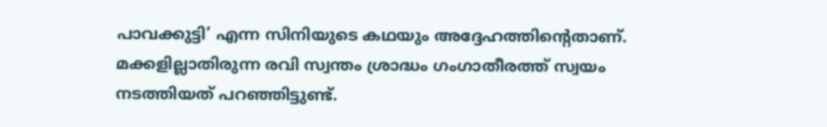പാവക്കുട്ടി’ എന്ന സിനിയുടെ കഥയും അദ്ദേഹത്തിന്റെതാണ്. മക്കളില്ലാതിരുന്ന രവി സ്വന്തം ശ്രാദ്ധം ഗംഗാതീരത്ത് സ്വയം നടത്തിയത് പറഞ്ഞിട്ടുണ്ട്.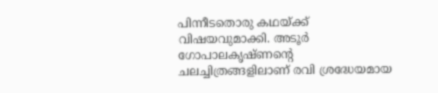പിന്നീടതൊരു കഥയ്‌ക്ക് വിഷയവുമാക്കി. അടൂര്‍ ഗോപാലകൃഷ്ണന്റെ ചലച്ചിത്രങ്ങളിലാണ് രവി ശ്രദ്ധേയമായ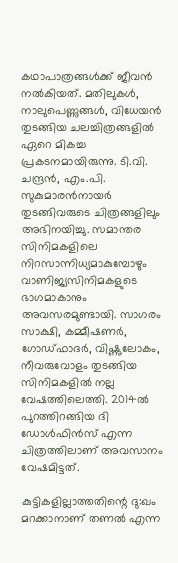കഥാപാത്രങ്ങള്‍ക്ക് ജീവന്‍ നല്‍കിയത്. മതിലുകള്‍, നാലുപെണ്ണുങ്ങള്‍, വിധേയന്‍ തുടങ്ങിയ ചലച്ചിത്രങ്ങളില്‍ ഏറെ മികച്ച പ്രകടനമായിരുന്നു. ടി.വി. ചന്ദ്രന്‍, എം.പി. സുകുമാരന്‍നായര്‍ തുടങ്ങിവരുടെ ചിത്രങ്ങളിലും അഭിനയിച്ചു. സമാന്തര സിനിമകളിലെ നിറസാന്നിധ്യമാകുമ്പോഴും വാണിജ്യസിനിമകളുടെ ഭാഗമാകാനും അവസരമുണ്ടായി. സാഗരം സാക്ഷി, കമ്മീഷണര്‍, ഗോഡ്ഫാദര്‍, വിഷ്ണുലോകം, നീവരുവോളം തുടങ്ങിയ സിനിമകളില്‍ നല്ല വേഷത്തിലെത്തി. 2014ല്‍ പുറത്തിറങ്ങിയ ദി ഡോള്‍ഫിന്‍സ് എന്ന ചിത്രത്തിലാണ് അവസാനം വേഷമിട്ടത്.

കുട്ടികളില്ലാത്തതിന്റെ ദു:ഖം മറക്കാനാണ് തണല്‍ എന്ന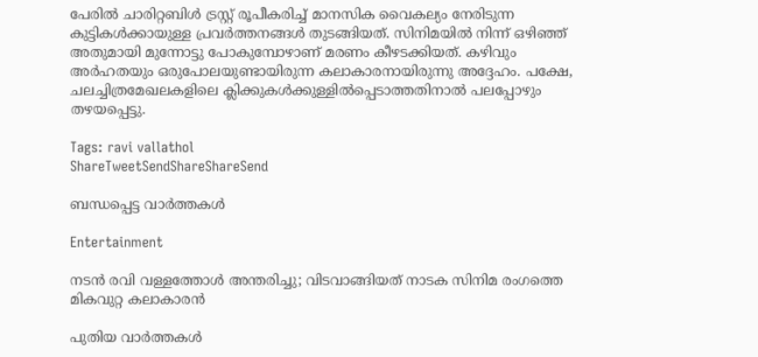പേരില്‍ ചാരിറ്റബിള്‍ ട്രസ്റ്റ് രൂപീകരിച്ച് മാനസിക വൈകല്യം നേരിടുന്ന കുട്ടികള്‍ക്കായുള്ള പ്രവര്‍ത്തനങ്ങള്‍ തുടങ്ങിയത്. സിനിമയില്‍ നിന്ന് ഒഴിഞ്ഞ് അതുമായി മുന്നോട്ടു പോകുമ്പോഴാണ് മരണം കീഴടക്കിയത്. കഴിവും അര്‍ഹതയും ഒരുപോലയുണ്ടായിരുന്ന കലാകാരനായിരുന്നു അദ്ദേഹം. പക്ഷേ, ചലച്ചിത്രമേഖലകളിലെ ക്ലിക്കുകള്‍ക്കുള്ളില്‍പ്പെടാത്തതിനാല്‍ പലപ്പോഴും തഴയപ്പെട്ടു.

Tags: ravi vallathol
ShareTweetSendShareShareSend

ബന്ധപ്പെട്ട വാര്‍ത്തകള്‍

Entertainment

നടന്‍ രവി വള്ളത്തോള്‍ അന്തരിച്ചു; വിടവാങ്ങിയത് നാടക സിനിമ രംഗത്തെ മികവുറ്റ കലാകാരന്‍

പുതിയ വാര്‍ത്തകള്‍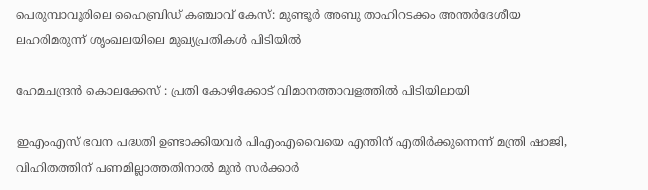പെരുമ്പാവൂരിലെ ഹൈബ്രിഡ് കഞ്ചാവ് കേസ്: മുണ്ടൂർ അബു താഹിറടക്കം അന്തർദേശീയ ലഹരിമരുന്ന് ശൃംഖലയിലെ മുഖ്യപ്രതികൾ പിടിയിൽ

ഹേമചന്ദ്രന്‍ കൊലക്കേസ് : പ്രതി കോഴിക്കോട് വിമാനത്താവളത്തില്‍ പിടിയിലായി

ഇഎംഎസ് ഭവന പദ്ധതി ഉണ്ടാക്കിയവര്‍ പിഎംഎവൈയെ എന്തിന് എതിര്‍ക്കുന്നെന്ന് മന്ത്രി ഷാജി, വിഹിതത്തിന് പണമില്ലാത്തതിനാല്‍ മുന്‍ സര്‍ക്കാര്‍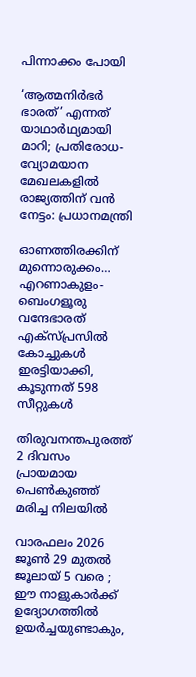പിന്നാക്കം പോയി

‘ആത്മനിർഭർ ഭാരത്’ എന്നത് യാഥാർഥ്യമായി മാറി; പ്രതിരോധ-വ്യോമയാന മേഖലകളില്‍ രാജ്യത്തിന് വന്‍ നേട്ടം: പ്രധാനമന്ത്രി

ഓണത്തിരക്കിന് മുന്നൊരുക്കം… എറണാകുളം-ബെംഗളൂരു വന്ദേഭാരത് എക്സ്പ്രസിൽ കോച്ചുകൾ ഇരട്ടിയാക്കി, കൂടുന്നത് 598 സീറ്റുകള്‍

തിരുവനന്തപുരത്ത് 2 ദിവസം പ്രായമായ പെണ്‍കുഞ്ഞ് മരിച്ച നിലയില്‍

വാരഫലം 2026 ജൂണ്‍ 29 മുതല്‍ ജൂലായ് 5 വരെ ; ഈ നാളുകാര്‍ക്ക് ഉദ്യോഗത്തില്‍ ഉയര്‍ച്ചയുണ്ടാകും,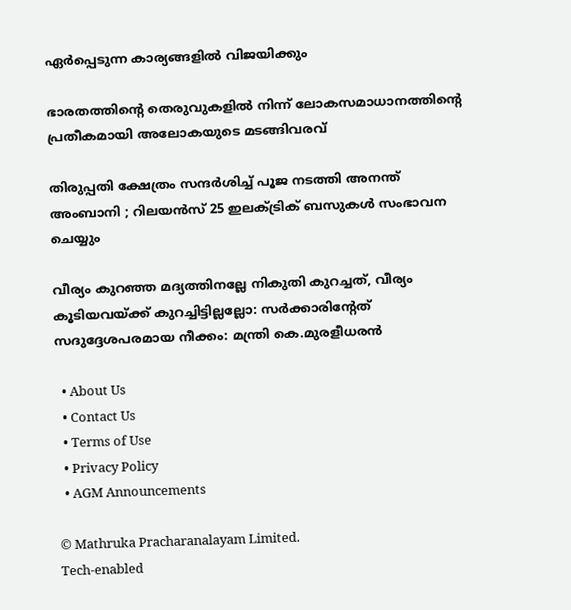ഏര്‍പ്പെടുന്ന കാര്യങ്ങളില്‍ വിജയിക്കും

ഭാരതത്തിന്റെ തെരുവുകളില്‍ നിന്ന് ലോകസമാധാനത്തിന്റെ പ്രതീകമായി അലോകയുടെ മടങ്ങിവരവ്

തിരുപ്പതി ക്ഷേത്രം സന്ദർശിച്ച് പൂജ നടത്തി അനന്ത് അംബാനി ; റിലയൻസ് 25 ഇലക്ട്രിക് ബസുകൾ സംഭാവന ചെയ്യും

വീര്യം കുറഞ്ഞ മദ്യത്തിനല്ലേ നികുതി കുറച്ചത്, വീര്യം കൂടിയവയ്‌ക്ക് കുറച്ചിട്ടില്ലല്ലോ: സർക്കാരിന്റേത് സദുദ്ദേശപരമായ നീക്കം: മന്ത്രി കെ.മുരളീധരൻ

  • About Us
  • Contact Us
  • Terms of Use
  • Privacy Policy
  • AGM Announcements

© Mathruka Pracharanalayam Limited.
Tech-enabled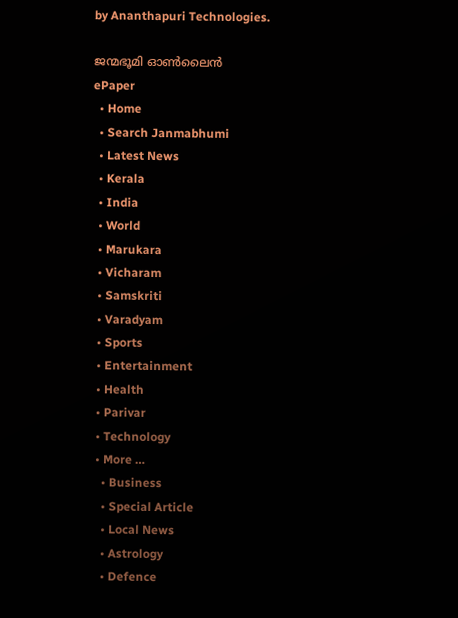by Ananthapuri Technologies.

ജന്മഭൂമി ഓണ്‍ലൈന്‍
ePaper
  • Home
  • Search Janmabhumi
  • Latest News
  • Kerala
  • India
  • World
  • Marukara
  • Vicharam
  • Samskriti
  • Varadyam
  • Sports
  • Entertainment
  • Health
  • Parivar
  • Technology
  • More …
    • Business
    • Special Article
    • Local News
    • Astrology
    • Defence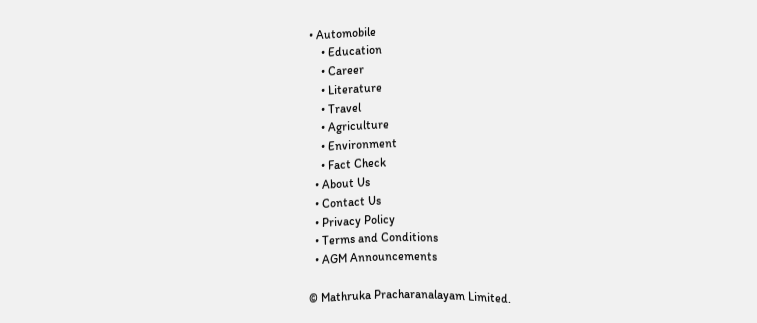• Automobile
    • Education
    • Career
    • Literature
    • Travel
    • Agriculture
    • Environment
    • Fact Check
  • About Us
  • Contact Us
  • Privacy Policy
  • Terms and Conditions
  • AGM Announcements

© Mathruka Pracharanalayam Limited.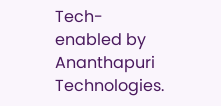Tech-enabled by Ananthapuri Technologies.